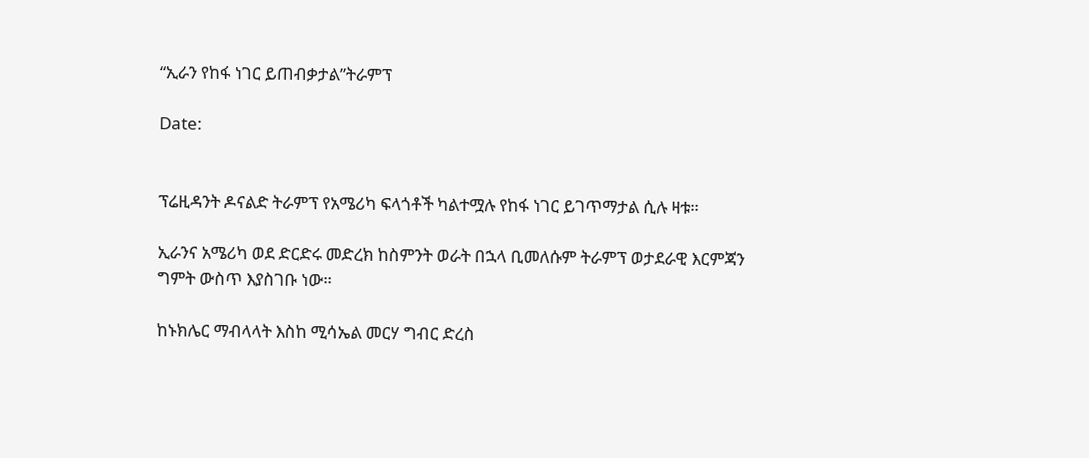“ኢራን የከፋ ነገር ይጠብቃታል”ትራምፕ

Date:


ፕሬዚዳንት ዶናልድ ትራምፕ የአሜሪካ ፍላጎቶች ካልተሟሉ የከፋ ነገር ይገጥማታል ሲሉ ዛቱ።

ኢራንና አሜሪካ ወደ ድርድሩ መድረክ ከስምንት ወራት በኋላ ቢመለሱም ትራምፕ ወታደራዊ እርምጃን ግምት ውስጥ እያስገቡ ነው።

ከኑክሌር ማብላላት እስከ ሚሳኤል መርሃ ግብር ድረስ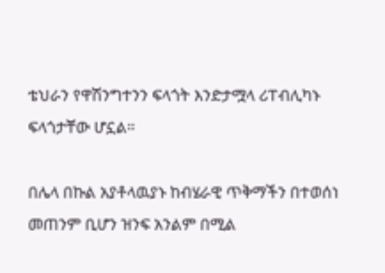ቴህራን የዋሽንግተንን ፍላጎት እንድታሟላ ሪፐብሊካኑ ፍላጎታቸው ሆኗል።

በሌላ በኩል አያቶላዉያኑ ከብሄራዊ ጥቅማችን በተወሰነ መጠንም ቢሆን ዝንፍ አንልም በሚል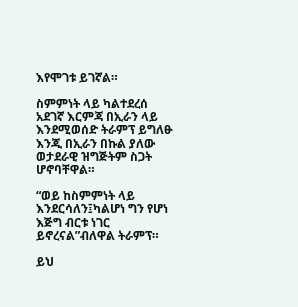እየሞገቱ ይገኛል።

ስምምነት ላይ ካልተደረሰ አደገኛ እርምጃ በኢራን ላይ እንደሚወሰድ ትራምፕ ይግለፁ እንጂ በኢራን በኩል ያለው ወታደራዊ ዝግጅትም ስጋት ሆኖባቸዋል።

“ወይ ከስምምነት ላይ እንደርሳለን፤ካልሆነ ግን የሆነ እጅግ ብርቱ ነገር ይኖረናል”ብለዋል ትራምፕ።

ይህ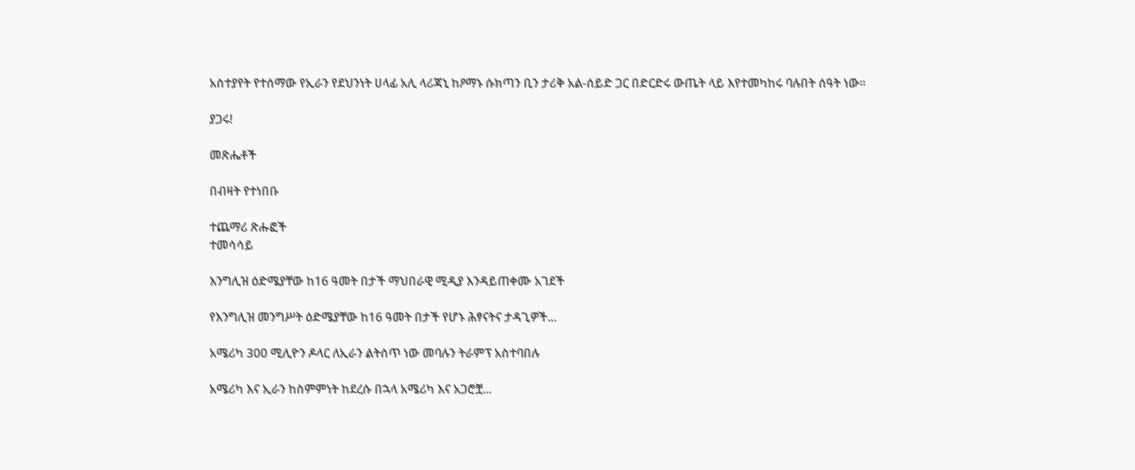አስተያየት የተሰማው የኢራን የደህንነት ሀላፊ አሊ ላሪጃኒ ከዖማኑ ሱክጣን ቢን ታሪቅ አል-ሰይድ ጋር በድርድሩ ውጤት ላይ እየተመካከሩ ባሉበት ሰዓት ነው።

ያጋሩ!

መጽሔቶች

በብዛት የተነበቡ

ተጨማሪ ጽሑፎች
ተመሳሳይ

እንግሊዝ ዕድሜያቸው ከ16 ዓመት በታች ማህበራዊ ሚዲያ እንዳይጠቀሙ አገደች

የእንግሊዝ መንግሥት ዕድሜያቸው ከ16 ዓመት በታች የሆኑ ሕፃናትና ታዳጊዎች...

አሜሪካ 300 ሚሊዮን ዶላር ለኢራን ልትሰጥ ነው መባሉን ትራምፕ አስተባበሉ

አሜሪካ እና ኢራን ከስምምነት ከደረሱ በኋላ አሜሪካ እና አጋሮቿ...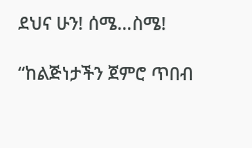ደህና ሁን! ሰሜ…ስሜ!

“ከልጅነታችን ጀምሮ ጥበብ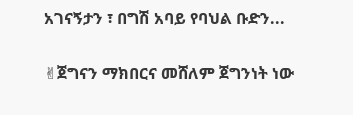አገናኝታን ፣ በግሽ አባይ የባህል ቡድን...

✌ጀግናን ማክበርና መሸለም ጀግንነት ነው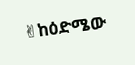✌ከዕድሜው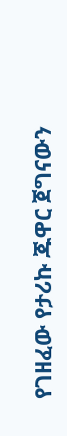የገዘፈው የታሪኩ ጁዋር ጀግናውን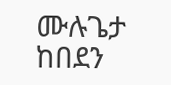ሙሉጌታ ከበደን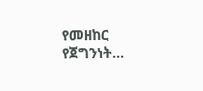የመዘከር የጀግንነት...